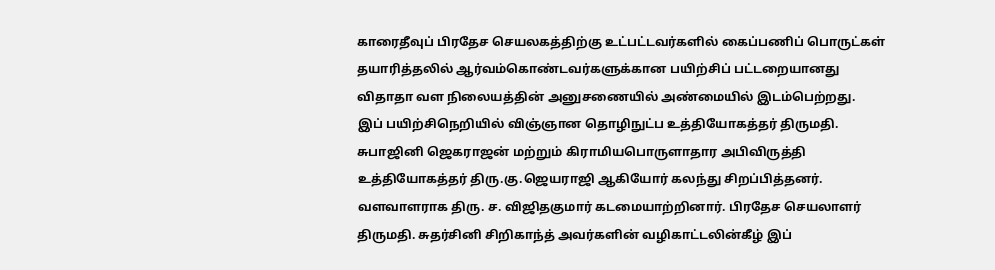காரைதீவுப் பிரதேச செயலகத்திற்கு உட்பட்டவர்களில் கைப்பணிப் பொருட்கள் தயாரித்தலில் ஆர்வம்கொண்டவர்களுக்கான பயிற்சிப் பட்டறையானது விதாதா வள நிலையத்தின் அனுசணையில் அண்மையில் இடம்பெற்றது.
இப் பயிற்சிநெறியில் விஞ்ஞான தொழிநுட்ப உத்தியோகத்தர் திருமதி. சுபாஜினி ஜெகராஜன் மற்றும் கிராமியபொருளாதார அபிவிருத்தி உத்தியோகத்தர் திரு.கு.ஜெயராஜி ஆகியோர் கலந்து சிறப்பித்தனர். வளவாளராக திரு. ச. விஜிதகுமார் கடமையாற்றினார். பிரதேச செயலாளர் திருமதி. சுதர்சினி சிறிகாந்த் அவர்களின் வழிகாட்டலின்கீழ் இப்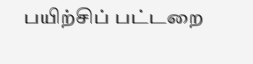பயிற்சிப் பட்டறை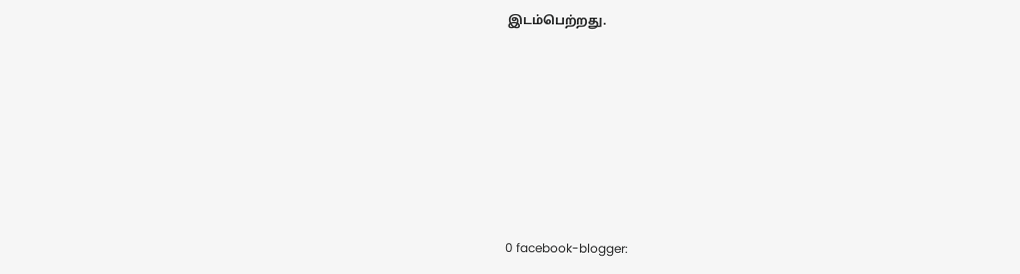இடம்பெற்றது.









0 facebook-blogger: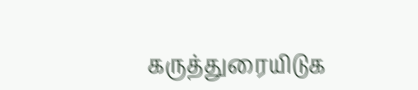கருத்துரையிடுக